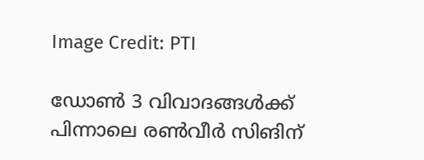Image Credit: PTI

ഡോണ്‍ 3 വിവാദങ്ങള്‍ക്ക്  പിന്നാലെ രണ്‍വീര്‍ സിങിന്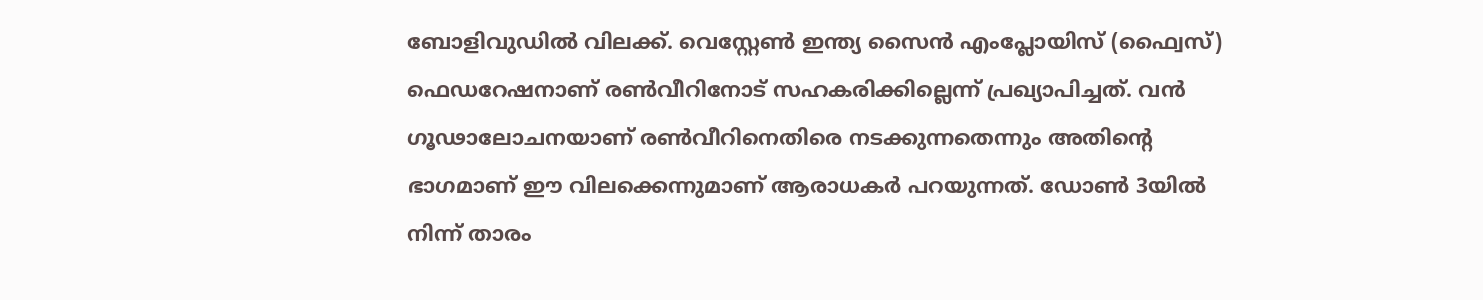ബോളിവുഡില്‍ വിലക്ക്. വെസ്റ്റേണ്‍ ഇന്ത്യ സൈന്‍ എംപ്ലോയിസ് (ഫ്വൈസ്) ഫെഡറേഷനാണ് രണ്‍വീറിനോട് സഹകരിക്കില്ലെന്ന് പ്രഖ്യാപിച്ചത്. വന്‍ ഗൂഢാലോചനയാണ് രണ്‍വീറിനെതിരെ നടക്കുന്നതെന്നും അതിന്‍റെ ഭാഗമാണ് ഈ വിലക്കെന്നുമാണ് ആരാധകര്‍ പറയുന്നത്. ഡോണ്‍ 3യില്‍ നിന്ന് താരം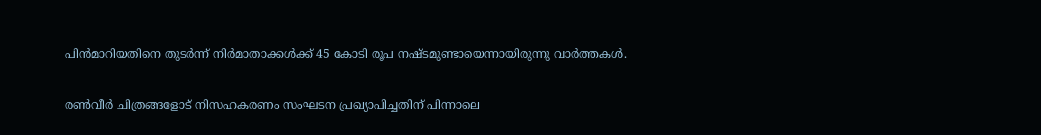പിന്‍മാറിയതിനെ തുടര്‍ന്ന് നിര്‍മാതാക്കള്‍ക്ക് 45 കോടി രൂപ നഷ്ടമുണ്ടായെന്നായിരുന്നു വാര്‍ത്തകള്‍.

രണ്‍വീര്‍ ചിത്രങ്ങളോട് നിസഹകരണം സംഘടന പ്രഖ്യാപിച്ചതിന് പിന്നാലെ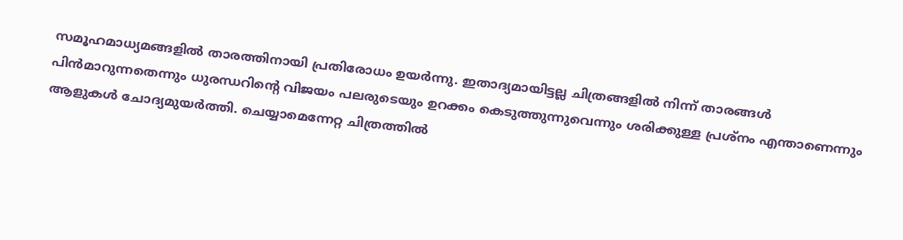സമൂഹമാധ്യമങ്ങളില്‍ താരത്തിനായി പ്രതിരോധം ഉയര്‍ന്നു. ഇതാദ്യമായിട്ടല്ല ചിത്രങ്ങളില്‍ നിന്ന് താരങ്ങള്‍ പിന്‍മാറുന്നതെന്നും ധുരന്ധറിന്‍റെ വിജയം പലരുടെയും ഉറക്കം കെടുത്തുന്നുവെന്നും ശരിക്കുള്ള പ്രശ്നം എന്താണെന്നും ആളുകള്‍ ചോദ്യമുയര്‍ത്തി. ചെയ്യാമെന്നേറ്റ ചിത്രത്തില്‍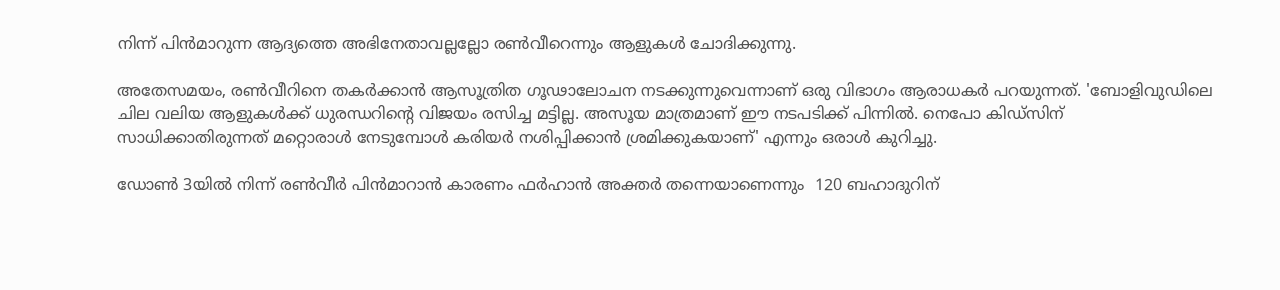നിന്ന് പിന്‍മാറുന്ന ആദ്യത്തെ അഭിനേതാവല്ലല്ലോ രണ്‍വീറെന്നും ആളുകള്‍ ചോദിക്കുന്നു.

അതേസമയം, രണ്‍വീറിനെ തകര്‍ക്കാന്‍ ആസൂത്രിത ഗൂഢാലോചന നടക്കുന്നുവെന്നാണ് ഒരു വിഭാഗം ആരാധകര്‍ പറയുന്നത്. 'ബോളിവുഡിലെ ചില വലിയ ആളുകള്‍ക്ക് ധുരന്ധറിന്‍റെ വിജയം രസിച്ച മട്ടില്ല. അസൂയ മാത്രമാണ് ഈ നടപടിക്ക് പിന്നില്‍. നെപോ കിഡ്സിന് സാധിക്കാതിരുന്നത് മറ്റൊരാള്‍ നേടുമ്പോള്‍ കരിയര്‍ നശിപ്പിക്കാന്‍ ശ്രമിക്കുകയാണ്' എന്നും ഒരാള്‍ കുറിച്ചു.

ഡോണ്‍ 3യില്‍ നിന്ന് രണ്‍വീര്‍ പിന്‍മാറാന്‍ കാരണം ഫര്‍ഹാന്‍ അക്തര്‍ തന്നെയാണെന്നും  120 ബഹാദുറിന്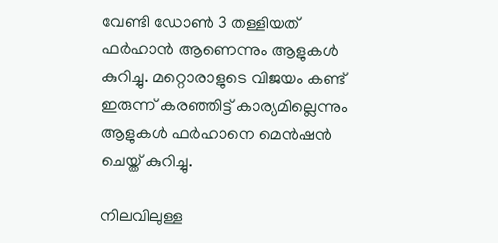വേണ്ടി ഡോണ്‍ 3 തള്ളിയത് ഫര്‍ഹാന്‍ ആണെന്നും ആളുകള്‍ കുറിച്ചു. മറ്റൊരാളുടെ വിജയം കണ്ട് ഇരുന്ന് കരഞ്ഞിട്ട് കാര്യമില്ലെന്നും ആളുകള്‍ ഫര്‍ഹാനെ മെന്‍ഷന്‍ ചെയ്ത് കുറിച്ചു.

നിലവിലുള്ള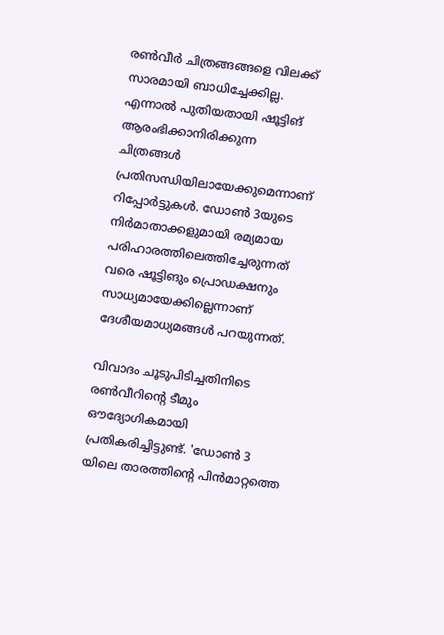രണ്‍വീര്‍ ചിത്രങ്ങങ്ങളെ വിലക്ക് സാരമായി ബാധിച്ചേക്കില്ല. എന്നാല്‍ പുതിയതായി ഷൂട്ടിങ് ആരംഭിക്കാനിരിക്കുന്ന ചിത്രങ്ങള്‍ പ്രതിസന്ധിയിലായേക്കുമെന്നാണ് റിപ്പോര്‍ട്ടുകള്‍. ഡോണ്‍ 3യുടെ നിര്‍മാതാക്കളുമായി രമ്യമായ പരിഹാരത്തിലെത്തിച്ചേരുന്നത് വരെ ഷൂട്ടിങും പ്രൊഡക്ഷനും സാധ്യമായേക്കില്ലെന്നാണ് ദേശീയമാധ്യമങ്ങള്‍ പറയുന്നത്.

വിവാദം ചൂടുപിടിച്ചതിനിടെ രണ്‍വീറിന്‍റെ ടീമും ഔദ്യോഗികമായി പ്രതികരിച്ചിട്ടുണ്ട്. 'ഡോണ്‍ 3 യിലെ താരത്തിന്‍റെ പിന്‍മാറ്റത്തെ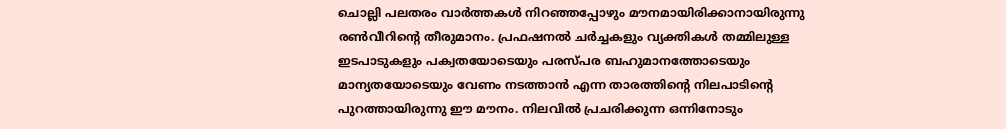ചൊല്ലി പലതരം വാര്‍ത്തകള്‍ നിറഞ്ഞപ്പോഴും മൗനമായിരിക്കാനായിരുന്നു രണ്‍വീറിന്‍റെ തീരുമാനം. പ്രഫഷനല്‍ ചര്‍ച്ചകളും വ്യക്തികള്‍ തമ്മിലുള്ള ഇടപാടുകളും പക്വതയോടെയും പരസ്പര ബഹുമാനത്തോടെയും മാന്യതയോടെയും വേണം നടത്താന്‍ എന്ന താരത്തിന്‍റെ നിലപാടിന്‍റെ പുറത്തായിരുന്നു ഈ മൗനം. നിലവില്‍ പ്രചരിക്കുന്ന ഒന്നിനോടും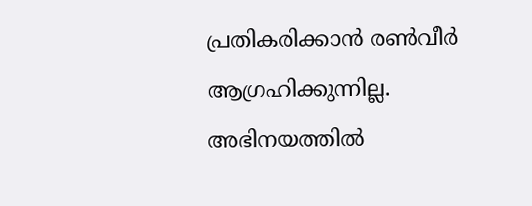പ്രതികരിക്കാന്‍ രണ്‍വീര്‍ ആഗ്രഹിക്കുന്നില്ല. അഭിനയത്തില്‍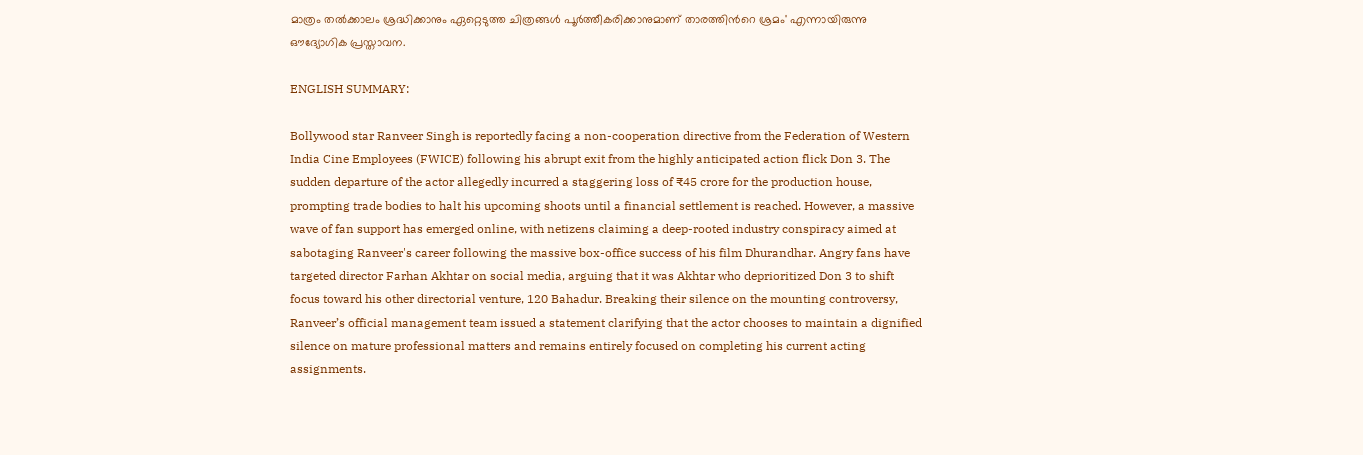മാത്രം തല്‍ക്കാലം ശ്രദ്ധിക്കാനും ഏറ്റെടുത്ത ചിത്രങ്ങള്‍ പൂര്‍ത്തീകരിക്കാനുമാണ് താരത്തിന്‍റെ ശ്രമം' എന്നായിരുന്നു ഔദ്യോഗിക പ്രസ്താവന.

ENGLISH SUMMARY:

Bollywood star Ranveer Singh is reportedly facing a non-cooperation directive from the Federation of Western India Cine Employees (FWICE) following his abrupt exit from the highly anticipated action flick Don 3. The sudden departure of the actor allegedly incurred a staggering loss of ₹45 crore for the production house, prompting trade bodies to halt his upcoming shoots until a financial settlement is reached. However, a massive wave of fan support has emerged online, with netizens claiming a deep-rooted industry conspiracy aimed at sabotaging Ranveer's career following the massive box-office success of his film Dhurandhar. Angry fans have targeted director Farhan Akhtar on social media, arguing that it was Akhtar who deprioritized Don 3 to shift focus toward his other directorial venture, 120 Bahadur. Breaking their silence on the mounting controversy, Ranveer’s official management team issued a statement clarifying that the actor chooses to maintain a dignified silence on mature professional matters and remains entirely focused on completing his current acting assignments.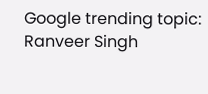Google trending topic: Ranveer Singh